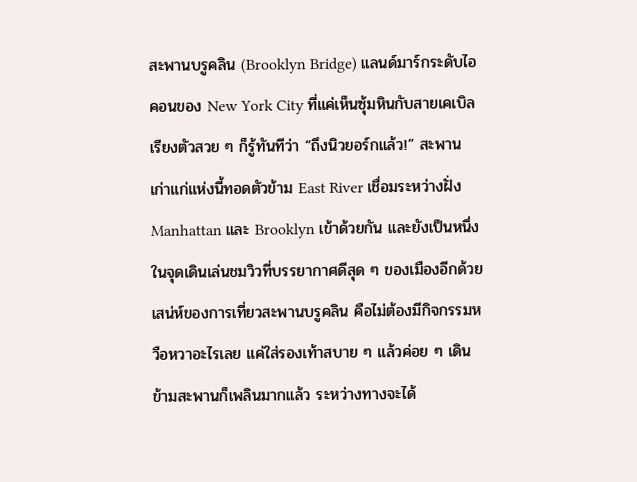สะพานบรูคลิน (Brooklyn Bridge) แลนด์มาร์กระดับไอคอนของ New York City ที่แค่เห็นซุ้มหินกับสายเคเบิลเรียงตัวสวย ๆ ก็รู้ทันทีว่า “ถึงนิวยอร์กแล้ว!” สะพานเก่าแก่แห่งนี้ทอดตัวข้าม East River เชื่อมระหว่างฝั่ง Manhattan และ Brooklyn เข้าด้วยกัน และยังเป็นหนึ่งในจุดเดินเล่นชมวิวที่บรรยากาศดีสุด ๆ ของเมืองอีกด้วย
เสน่ห์ของการเที่ยวสะพานบรูคลิน คือไม่ต้องมีกิจกรรมหวือหวาอะไรเลย แค่ใส่รองเท้าสบาย ๆ แล้วค่อย ๆ เดินข้ามสะพานก็เพลินมากแล้ว ระหว่างทางจะได้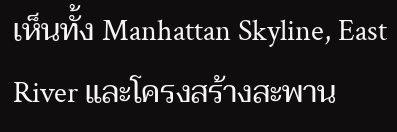เห็นทั้ง Manhattan Skyline, East River และโครงสร้างสะพาน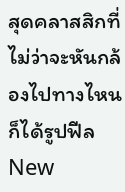สุดคลาสสิกที่ไม่ว่าจะหันกล้องไปทางไหนก็ได้รูปฟีล New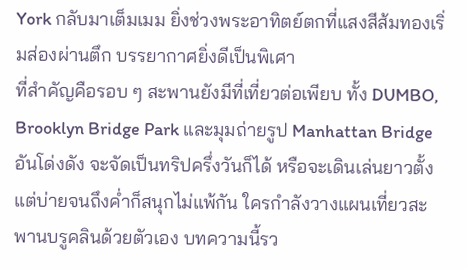York กลับมาเต็มเมม ยิ่งช่วงพระอาทิตย์ตกที่แสงสีส้มทองเริ่มส่องผ่านตึก บรรยากาศยิ่งดีเป็นพิเศา
ที่สำคัญคือรอบ ๆ สะพานยังมีที่เที่ยวต่อเพียบ ทั้ง DUMBO, Brooklyn Bridge Park และมุมถ่ายรูป Manhattan Bridge อันโด่งดัง จะจัดเป็นทริปครึ่งวันก็ได้ หรือจะเดินเล่นยาวตั้งแต่บ่ายจนถึงค่ำก็สนุกไม่แพ้กัน ใครกำลังวางแผนเที่ยวสะพานบรูคลินด้วยตัวเอง บทความนี้รว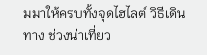มมาให้ครบทั้งจุดไฮไลต์ วิธีเดินทาง ช่วงน่าเที่ยว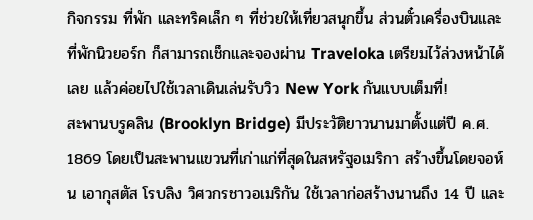กิจกรรม ที่พัก และทริคเล็ก ๆ ที่ช่วยให้เที่ยวสนุกขึ้น ส่วนตั๋วเครื่องบินและที่พักนิวยอร์ก ก็สามารถเช็กและจองผ่าน Traveloka เตรียมไว้ล่วงหน้าได้เลย แล้วค่อยไปใช้เวลาเดินเล่นรับวิว New York กันแบบเต็มที่!
สะพานบรูคลิน (Brooklyn Bridge) มีประวัติยาวนานมาตั้งแต่ปี ค.ศ. 1869 โดยเป็นสะพานแขวนที่เก่าแก่ที่สุดในสหรัฐอเมริกา สร้างขึ้นโดยจอห์น เอากุสตัส โรบลิง วิศวกรชาวอเมริกัน ใช้เวลาก่อสร้างนานถึง 14 ปี และ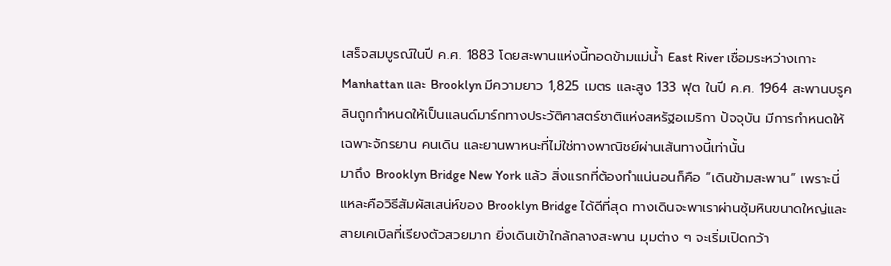เสร็จสมบูรณ์ในปี ค.ศ. 1883 โดยสะพานแห่งนี้ทอดข้ามแม่น้ำ East River เชื่อมระหว่างเกาะManhattan และ Brooklyn มีความยาว 1,825 เมตร และสูง 133 ฟุต ในปี ค.ศ. 1964 สะพานบรูคลินถูกกำหนดให้เป็นแลนด์มาร์กทางประวัติศาสตร์ชาติแห่งสหรัฐอเมริกา ปัจจุบัน มีการกำหนดให้เฉพาะจักรยาน คนเดิน และยานพาหนะที่ไม่ใช่ทางพาณิชย์ผ่านเส้นทางนี้เท่านั้น
มาถึง Brooklyn Bridge New York แล้ว สิ่งแรกที่ต้องทำแน่นอนก็คือ “เดินข้ามสะพาน” เพราะนี่แหละคือวิธีสัมผัสเสน่ห์ของ Brooklyn Bridge ได้ดีที่สุด ทางเดินจะพาเราผ่านซุ้มหินขนาดใหญ่และสายเคเบิลที่เรียงตัวสวยมาก ยิ่งเดินเข้าใกล้กลางสะพาน มุมต่าง ๆ จะเริ่มเปิดกว้า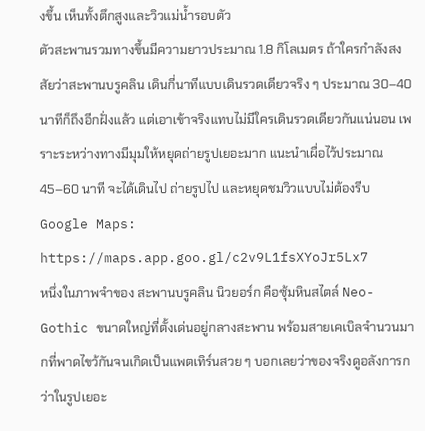งขึ้น เห็นทั้งตึกสูงและวิวแม่น้ำรอบตัว
ตัวสะพานรวมทางขึ้นมีความยาวประมาณ 1.8 กิโลเมตร ถ้าใครกำลังสงสัยว่าสะพานบรูคลิน เดินกี่นาทีแบบเดินรวดเดียวจริง ๆ ประมาณ 30–40 นาทีก็ถึงอีกฝั่งแล้ว แต่เอาเข้าจริงแทบไม่มีใครเดินรวดเดียวกันแน่นอน เพราะระหว่างทางมีมุมให้หยุดถ่ายรูปเยอะมาก แนะนำเผื่อไว้ประมาณ 45–60 นาที จะได้เดินไป ถ่ายรูปไป และหยุดชมวิวแบบไม่ต้องรีบ
Google Maps: https://maps.app.goo.gl/c2v9L1fsXYoJr5Lx7
หนึ่งในภาพจำของ สะพานบรูคลิน นิวยอร์ก คือซุ้มหินสไตล์ Neo-Gothic ขนาดใหญ่ที่ตั้งเด่นอยู่กลางสะพาน พร้อมสายเคเบิลจำนวนมากที่พาดไขว้กันจนเกิดเป็นแพตเทิร์นสวย ๆ บอกเลยว่าของจริงดูอลังการกว่าในรูปเยอะ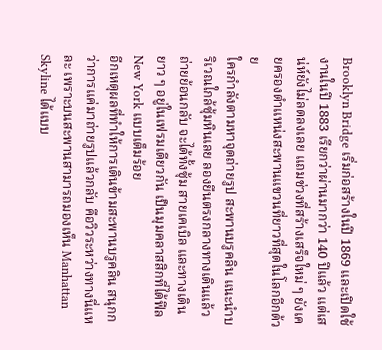Brooklyn Bridge เริ่มก่อสร้างในปี 1869 และเปิดใช้งานในปี 1883 เรียกว่าผ่านมากว่า 140 ปีแล้ว แต่เสน่ห์ยังไม่ลดลงเลย แถมช่วงที่สร้างเสร็จใหม่ ๆ ยังเคยครองตำแหน่งสะพานแขวนที่ยาวที่สุดในโลกอีกด้วย
ใครกำลังตามหาจุดถ่ายรูป สะพานบรูคลิน แนะนำบริเวณใกล้ซุ้มหินเลย ลองยืนตรงกลางทางเดินแล้วถ่ายย้อนกลับ จะได้ทั้งซุ้ม สายเคเบิล และทางเดินยาว ๆ อยู่ในเฟรมเดียวกัน เป็นมุมคลาสสิกที่ได้ฟีล New York แบบเต็มร้อย
อีกเหตุผลที่ทำให้การเดินข้ามสะพานบรูคลิน สนุกกว่าการแค่มาถ่ายรูปแล้วกลับ คือวิวระหว่างทางนี่แหละ เพราะบนสะพานสามารถมองเห็น Manhattan Skyline ได้แบบ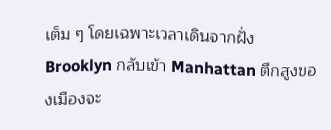เต็ม ๆ โดยเฉพาะเวลาเดินจากฝั่ง Brooklyn กลับเข้า Manhattan ตึกสูงของเมืองจะ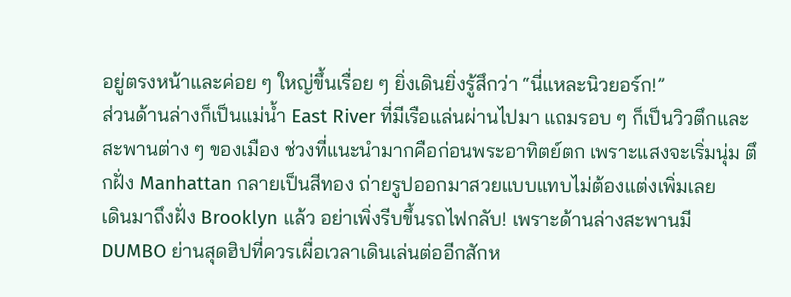อยู่ตรงหน้าและค่อย ๆ ใหญ่ขึ้นเรื่อย ๆ ยิ่งเดินยิ่งรู้สึกว่า “นี่แหละนิวยอร์ก!”
ส่วนด้านล่างก็เป็นแม่น้ำ East River ที่มีเรือแล่นผ่านไปมา แถมรอบ ๆ ก็เป็นวิวตึกและสะพานต่าง ๆ ของเมือง ช่วงที่แนะนำมากคือก่อนพระอาทิตย์ตก เพราะแสงจะเริ่มนุ่ม ตึกฝั่ง Manhattan กลายเป็นสีทอง ถ่ายรูปออกมาสวยแบบแทบไม่ต้องแต่งเพิ่มเลย
เดินมาถึงฝั่ง Brooklyn แล้ว อย่าเพิ่งรีบขึ้นรถไฟกลับ! เพราะด้านล่างสะพานมี DUMBO ย่านสุดฮิปที่ควรเผื่อเวลาเดินเล่นต่ออีกสักห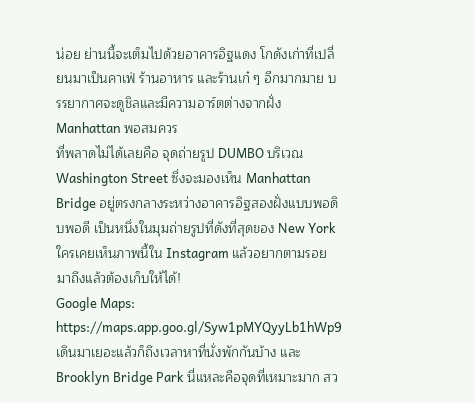น่อย ย่านนี้จะเต็มไปด้วยอาคารอิฐแดง โกดังเก่าที่เปลี่ยนมาเป็นคาเฟ่ ร้านอาหาร และร้านเก๋ ๆ อีกมากมาย บรรยากาศจะดูชิลและมีความอาร์ตต่างจากฝั่ง Manhattan พอสมควร
ที่พลาดไม่ได้เลยคือ จุดถ่ายรูป DUMBO บริเวณ Washington Street ซึ่งจะมองเห็น Manhattan Bridge อยู่ตรงกลางระหว่างอาคารอิฐสองฝั่งแบบพอดิบพอดี เป็นหนึ่งในมุมถ่ายรูปที่ดังที่สุดของ New York ใครเคยเห็นภาพนี้ใน Instagram แล้วอยากตามรอย มาถึงแล้วต้องเก็บให้ได้!
Google Maps: https://maps.app.goo.gl/Syw1pMYQyyLb1hWp9
เดินมาเยอะแล้วก็ถึงเวลาหาที่นั่งพักกันบ้าง และ Brooklyn Bridge Park นี่แหละคือจุดที่เหมาะมาก สว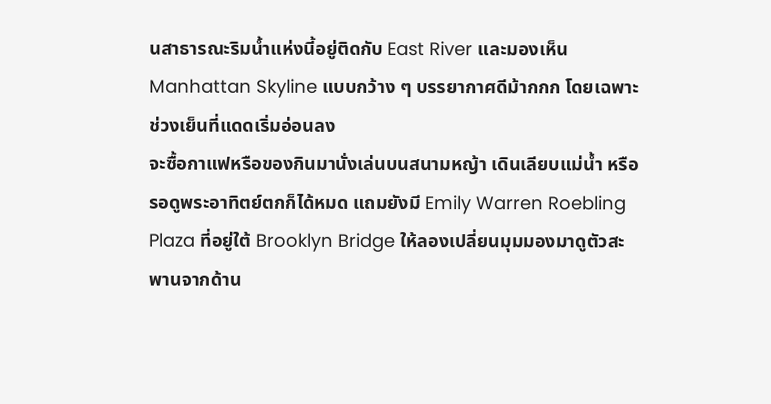นสาธารณะริมน้ำแห่งนี้อยู่ติดกับ East River และมองเห็น Manhattan Skyline แบบกว้าง ๆ บรรยากาศดีม้ากกก โดยเฉพาะช่วงเย็นที่แดดเริ่มอ่อนลง
จะซื้อกาแฟหรือของกินมานั่งเล่นบนสนามหญ้า เดินเลียบแม่น้ำ หรือรอดูพระอาทิตย์ตกก็ได้หมด แถมยังมี Emily Warren Roebling Plaza ที่อยู่ใต้ Brooklyn Bridge ให้ลองเปลี่ยนมุมมองมาดูตัวสะพานจากด้าน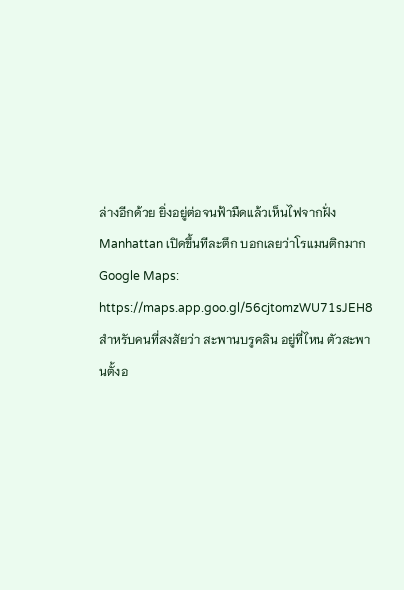ล่างอีกด้วย ยิ่งอยู่ต่อจนฟ้ามืดแล้วเห็นไฟจากฝั่ง Manhattan เปิดขึ้นทีละตึก บอกเลยว่าโรแมนติกมาก
Google Maps: https://maps.app.goo.gl/56cjtomzWU71sJEH8
สำหรับคนที่สงสัยว่า สะพานบรูคลิน อยู่ที่ไหน ตัวสะพานตั้งอ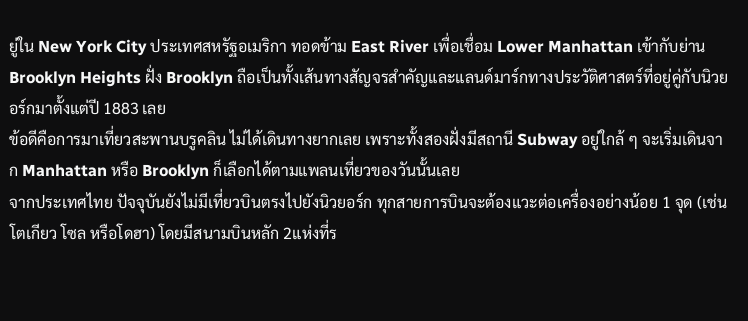ยู่ใน New York City ประเทศสหรัฐอเมริกา ทอดข้าม East River เพื่อเชื่อม Lower Manhattan เข้ากับย่าน Brooklyn Heights ฝั่ง Brooklyn ถือเป็นทั้งเส้นทางสัญจรสำคัญและแลนด์มาร์กทางประวัติศาสตร์ที่อยู่คู่กับนิวยอร์กมาตั้งแต่ปี 1883 เลย
ข้อดีคือการมาเที่ยวสะพานบรูคลิน ไม่ได้เดินทางยากเลย เพราะทั้งสองฝั่งมีสถานี Subway อยู่ใกล้ ๆ จะเริ่มเดินจาก Manhattan หรือ Brooklyn ก็เลือกได้ตามแพลนเที่ยวของวันนั้นเลย
จากประเทศไทย ปัจจุบันยังไม่มีเที่ยวบินตรงไปยังนิวยอร์ก ทุกสายการบินจะต้องแวะต่อเครื่องอย่างน้อย 1 จุด (เช่น โตเกียว โซล หรือโดฮา) โดยมีสนามบินหลัก 2แห่งที่ร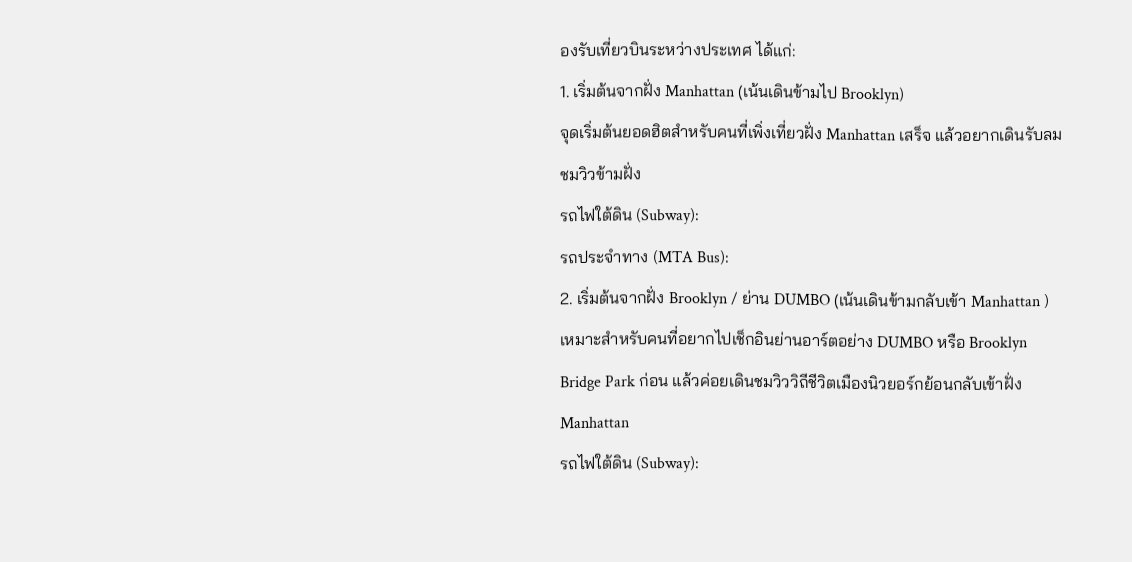องรับเที่ยวบินระหว่างประเทศ ได้แก่:
1. เริ่มต้นจากฝั่ง Manhattan (เน้นเดินข้ามไป Brooklyn)
จุดเริ่มต้นยอดฮิตสำหรับคนที่เพิ่งเที่ยวฝั่ง Manhattan เสร็จ แล้วอยากเดินรับลมชมวิวข้ามฝั่ง
รถไฟใต้ดิน (Subway):
รถประจำทาง (MTA Bus):
2. เริ่มต้นจากฝั่ง Brooklyn / ย่าน DUMBO (เน้นเดินข้ามกลับเข้า Manhattan )
เหมาะสำหรับคนที่อยากไปเช็กอินย่านอาร์ตอย่าง DUMBO หรือ Brooklyn Bridge Park ก่อน แล้วค่อยเดินชมวิววิถีชีวิตเมืองนิวยอร์กย้อนกลับเข้าฝั่ง Manhattan
รถไฟใต้ดิน (Subway):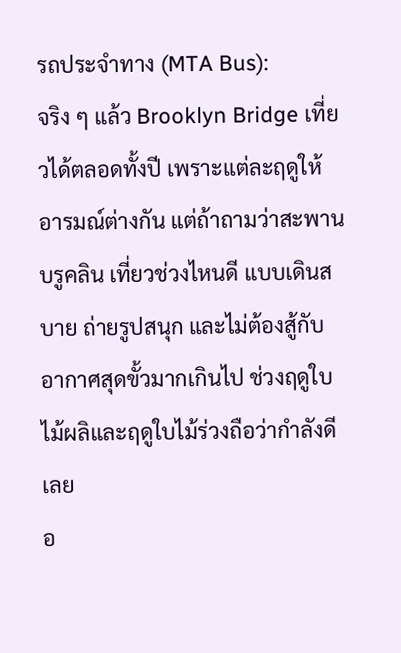รถประจำทาง (MTA Bus):
จริง ๆ แล้ว Brooklyn Bridge เที่ยวได้ตลอดทั้งปี เพราะแต่ละฤดูให้อารมณ์ต่างกัน แต่ถ้าถามว่าสะพานบรูคลิน เที่ยวช่วงไหนดี แบบเดินสบาย ถ่ายรูปสนุก และไม่ต้องสู้กับอากาศสุดขั้วมากเกินไป ช่วงฤดูใบไม้ผลิและฤดูใบไม้ร่วงถือว่ากำลังดีเลย
อ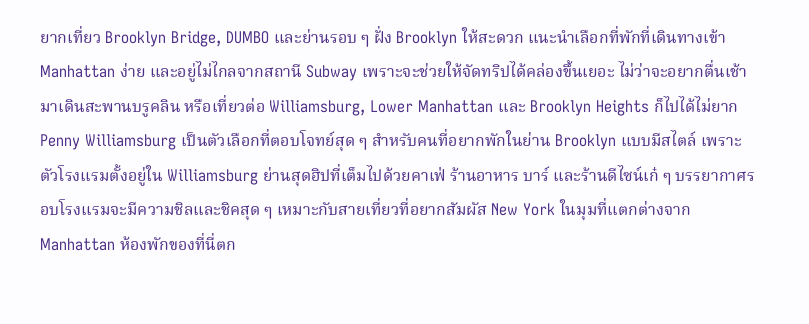ยากเที่ยว Brooklyn Bridge, DUMBO และย่านรอบ ๆ ฝั่ง Brooklyn ให้สะดวก แนะนำเลือกที่พักที่เดินทางเข้า Manhattan ง่าย และอยู่ไม่ไกลจากสถานี Subway เพราะจะช่วยให้จัดทริปได้คล่องขึ้นเยอะ ไม่ว่าจะอยากตื่นเช้ามาเดินสะพานบรูคลิน หรือเที่ยวต่อ Williamsburg, Lower Manhattan และ Brooklyn Heights ก็ไปได้ไม่ยาก
Penny Williamsburg เป็นตัวเลือกที่ตอบโจทย์สุด ๆ สำหรับคนที่อยากพักในย่าน Brooklyn แบบมีสไตล์ เพราะตัวโรงแรมตั้งอยู่ใน Williamsburg ย่านสุดฮิปที่เต็มไปด้วยคาเฟ่ ร้านอาหาร บาร์ และร้านดีไซน์เก๋ ๆ บรรยากาศรอบโรงแรมจะมีความชิลและชิคสุด ๆ เหมาะกับสายเที่ยวที่อยากสัมผัส New York ในมุมที่แตกต่างจาก Manhattan ห้องพักของที่นี่ตก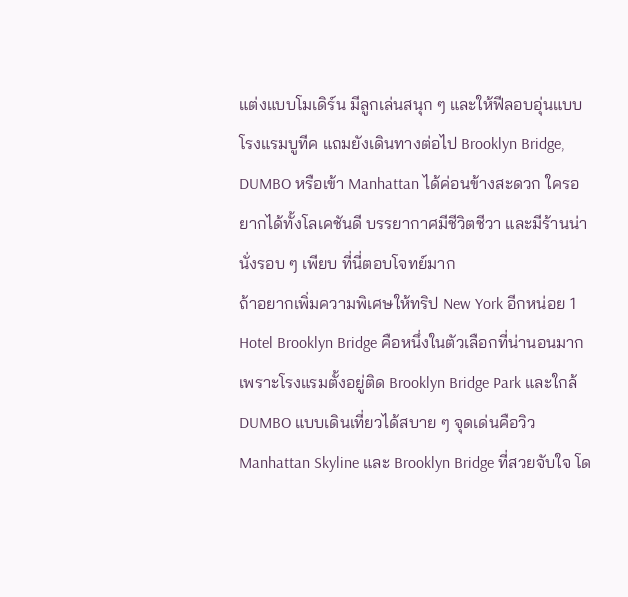แต่งแบบโมเดิร์น มีลูกเล่นสนุก ๆ และให้ฟีลอบอุ่นแบบโรงแรมบูทีค แถมยังเดินทางต่อไป Brooklyn Bridge, DUMBO หรือเข้า Manhattan ได้ค่อนข้างสะดวก ใครอยากได้ทั้งโลเคชันดี บรรยากาศมีชีวิตชีวา และมีร้านน่านั่งรอบ ๆ เพียบ ที่นี่ตอบโจทย์มาก
ถ้าอยากเพิ่มความพิเศษให้ทริป New York อีกหน่อย 1 Hotel Brooklyn Bridge คือหนึ่งในตัวเลือกที่น่านอนมาก เพราะโรงแรมตั้งอยู่ติด Brooklyn Bridge Park และใกล้ DUMBO แบบเดินเที่ยวได้สบาย ๆ จุดเด่นคือวิว Manhattan Skyline และ Brooklyn Bridge ที่สวยจับใจ โด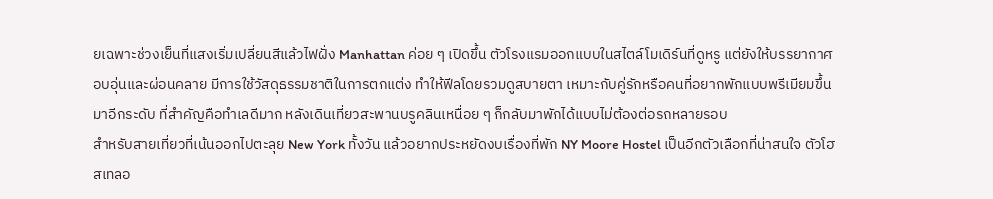ยเฉพาะช่วงเย็นที่แสงเริ่มเปลี่ยนสีแล้วไฟฝั่ง Manhattan ค่อย ๆ เปิดขึ้น ตัวโรงแรมออกแบบในสไตล์โมเดิร์นที่ดูหรู แต่ยังให้บรรยากาศอบอุ่นและผ่อนคลาย มีการใช้วัสดุธรรมชาติในการตกแต่ง ทำให้ฟีลโดยรวมดูสบายตา เหมาะกับคู่รักหรือคนที่อยากพักแบบพรีเมียมขึ้นมาอีกระดับ ที่สำคัญคือทำเลดีมาก หลังเดินเที่ยวสะพานบรูคลินเหนื่อย ๆ ก็กลับมาพักได้แบบไม่ต้องต่อรถหลายรอบ
สำหรับสายเที่ยวที่เน้นออกไปตะลุย New York ทั้งวัน แล้วอยากประหยัดงบเรื่องที่พัก NY Moore Hostel เป็นอีกตัวเลือกที่น่าสนใจ ตัวโฮสเทลอ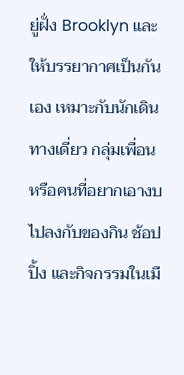ยู่ฝั่ง Brooklyn และให้บรรยากาศเป็นกันเอง เหมาะกับนักเดินทางเดี่ยว กลุ่มเพื่อน หรือคนที่อยากเอางบไปลงกับของกิน ช้อปปิ้ง และกิจกรรมในเมื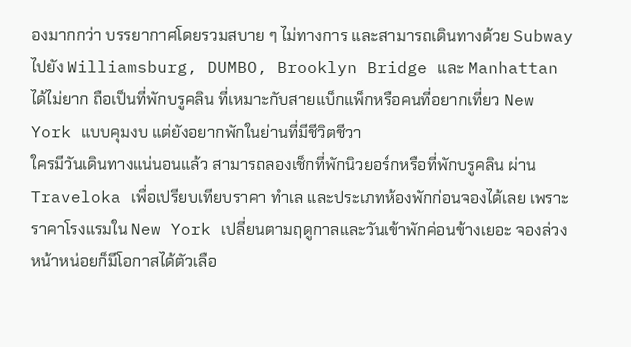องมากกว่า บรรยากาศโดยรวมสบาย ๆ ไม่ทางการ และสามารถเดินทางด้วย Subway ไปยัง Williamsburg, DUMBO, Brooklyn Bridge และ Manhattan ได้ไม่ยาก ถือเป็นที่พักบรูคลิน ที่เหมาะกับสายแบ็กแพ็กหรือคนที่อยากเที่ยว New York แบบคุมงบ แต่ยังอยากพักในย่านที่มีชีวิตชีวา
ใครมีวันเดินทางแน่นอนแล้ว สามารถลองเช็กที่พักนิวยอร์กหรือที่พักบรูคลิน ผ่าน Traveloka เพื่อเปรียบเทียบราคา ทำเล และประเภทห้องพักก่อนจองได้เลย เพราะราคาโรงแรมใน New York เปลี่ยนตามฤดูกาลและวันเข้าพักค่อนข้างเยอะ จองล่วงหน้าหน่อยก็มีโอกาสได้ตัวเลือ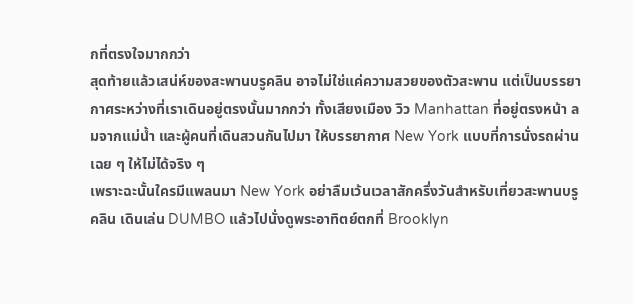กที่ตรงใจมากกว่า
สุดท้ายแล้วเสน่ห์ของสะพานบรูคลิน อาจไม่ใช่แค่ความสวยของตัวสะพาน แต่เป็นบรรยากาศระหว่างที่เราเดินอยู่ตรงนั้นมากกว่า ทั้งเสียงเมือง วิว Manhattan ที่อยู่ตรงหน้า ลมจากแม่น้ำ และผู้คนที่เดินสวนกันไปมา ให้บรรยากาศ New York แบบที่การนั่งรถผ่านเฉย ๆ ให้ไม่ได้จริง ๆ
เพราะฉะนั้นใครมีแพลนมา New York อย่าลืมเว้นเวลาสักครึ่งวันสำหรับเที่ยวสะพานบรูคลิน เดินเล่น DUMBO แล้วไปนั่งดูพระอาทิตย์ตกที่ Brooklyn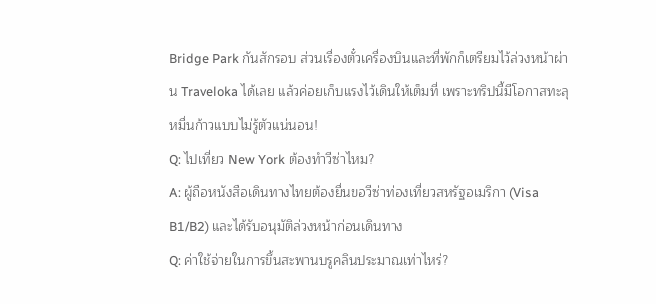Bridge Park กันสักรอบ ส่วนเรื่องตั๋วเครื่องบินและที่พักก็เตรียมไว้ล่วงหน้าผ่าน Traveloka ได้เลย แล้วค่อยเก็บแรงไว้เดินให้เต็มที่ เพราะทริปนี้มีโอกาสทะลุหมื่นก้าวแบบไม่รู้ตัวแน่นอน!
Q: ไปเที่ยว New York ต้องทำวีซ่าไหม?
A: ผู้ถือหนังสือเดินทางไทยต้องยื่นขอวีซ่าท่องเที่ยวสหรัฐอเมริกา (Visa B1/B2) และได้รับอนุมัติล่วงหน้าก่อนเดินทาง
Q: ค่าใช้จ่ายในการขึ้นสะพานบรูคลินประมาณเท่าไหร่?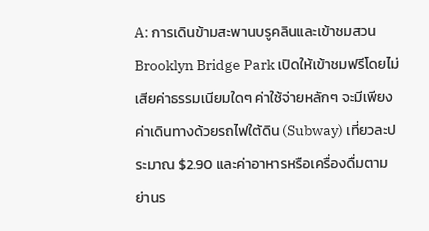A: การเดินข้ามสะพานบรูคลินและเข้าชมสวน Brooklyn Bridge Park เปิดให้เข้าชมฟรีโดยไม่เสียค่าธรรมเนียมใดๆ ค่าใช้จ่ายหลักๆ จะมีเพียงค่าเดินทางด้วยรถไฟใต้ดิน (Subway) เที่ยวละประมาณ $2.90 และค่าอาหารหรือเครื่องดื่มตามย่านร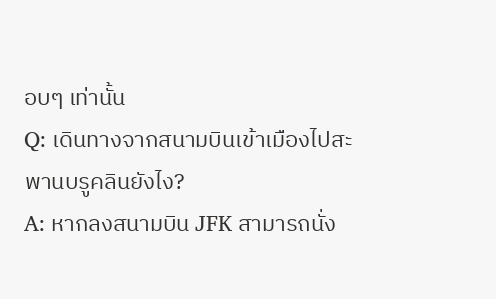อบๆ เท่านั้น
Q: เดินทางจากสนามบินเข้าเมืองไปสะพานบรูคลินยังไง?
A: หากลงสนามบิน JFK สามารถนั่ง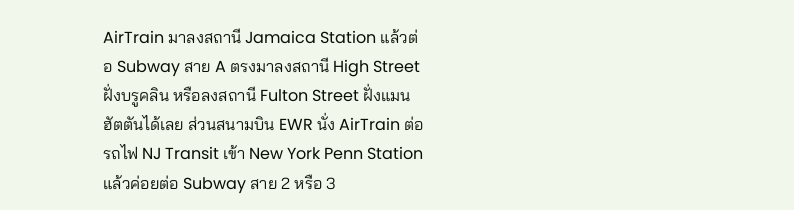AirTrain มาลงสถานี Jamaica Station แล้วต่อ Subway สาย A ตรงมาลงสถานี High Street ฝั่งบรูคลิน หรือลงสถานี Fulton Street ฝั่งแมนฮัตตันได้เลย ส่วนสนามบิน EWR นั่ง AirTrain ต่อรถไฟ NJ Transit เข้า New York Penn Station แล้วค่อยต่อ Subway สาย 2 หรือ 3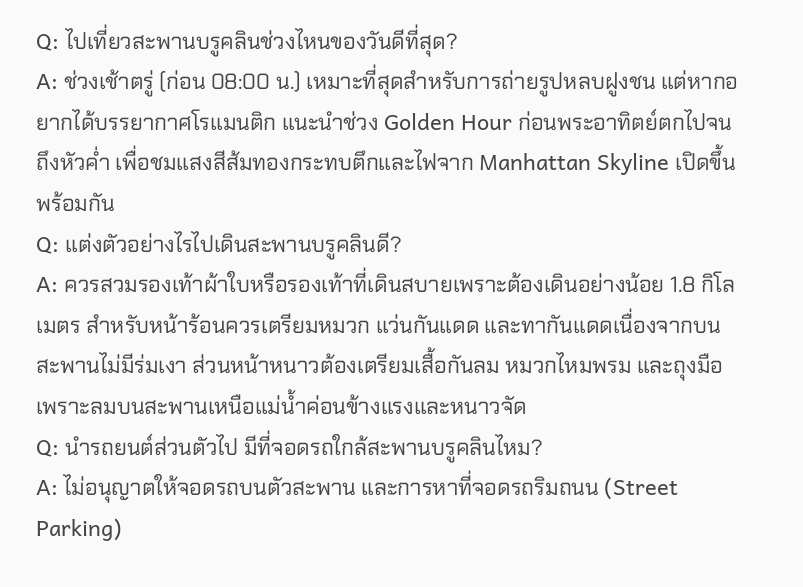Q: ไปเที่ยวสะพานบรูคลินช่วงไหนของวันดีที่สุด?
A: ช่วงเช้าตรู่ (ก่อน 08:00 น.) เหมาะที่สุดสำหรับการถ่ายรูปหลบฝูงชน แต่หากอยากได้บรรยากาศโรแมนติก แนะนำช่วง Golden Hour ก่อนพระอาทิตย์ตกไปจนถึงหัวค่ำ เพื่อชมแสงสีส้มทองกระทบตึกและไฟจาก Manhattan Skyline เปิดขึ้นพร้อมกัน
Q: แต่งตัวอย่างไรไปเดินสะพานบรูคลินดี?
A: ควรสวมรองเท้าผ้าใบหรือรองเท้าที่เดินสบายเพราะต้องเดินอย่างน้อย 1.8 กิโลเมตร สำหรับหน้าร้อนควรเตรียมหมวก แว่นกันแดด และทากันแดดเนื่องจากบนสะพานไม่มีร่มเงา ส่วนหน้าหนาวต้องเตรียมเสื้อกันลม หมวกไหมพรม และถุงมือ เพราะลมบนสะพานเหนือแม่น้ำค่อนข้างแรงและหนาวจัด
Q: นำรถยนต์ส่วนตัวไป มีที่จอดรถใกล้สะพานบรูคลินไหม?
A: ไม่อนุญาตให้จอดรถบนตัวสะพาน และการหาที่จอดรถริมถนน (Street Parking)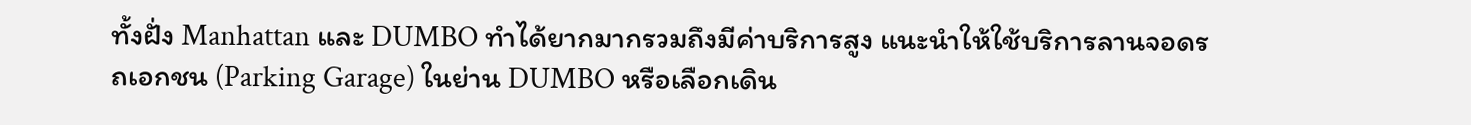ทั้งฝั่ง Manhattan และ DUMBO ทำได้ยากมากรวมถึงมีค่าบริการสูง แนะนำให้ใช้บริการลานจอดรถเอกชน (Parking Garage) ในย่าน DUMBO หรือเลือกเดิน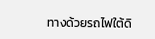ทางด้วยรถไฟใต้ดิ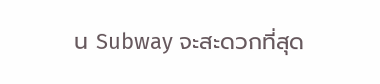น Subway จะสะดวกที่สุด